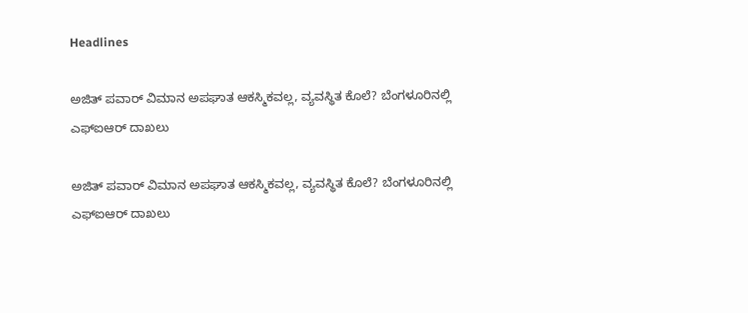Headlines

ಅಜಿತ್ ಪವಾರ್ ವಿಮಾನ ಅಪಘಾತ ಆಕಸ್ಮಿಕವಲ್ಲ, ವ್ಯವಸ್ಥಿತ ಕೊಲೆ? ಬೆಂಗಳೂರಿನಲ್ಲಿ ಎಫ್‌ಐಆರ್ ದಾಖಲು

ಅಜಿತ್ ಪವಾರ್ ವಿಮಾನ ಅಪಘಾತ ಆಕಸ್ಮಿಕವಲ್ಲ, ವ್ಯವಸ್ಥಿತ ಕೊಲೆ? ಬೆಂಗಳೂರಿನಲ್ಲಿ ಎಫ್‌ಐಆರ್ ದಾಖಲು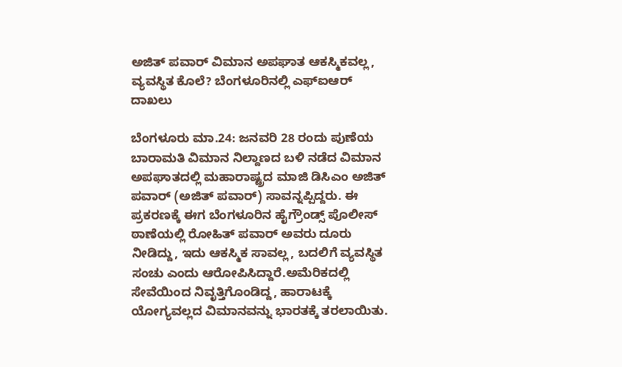ಅಜಿತ್ ಪವಾರ್ ವಿಮಾನ ಅಪಘಾತ ಆಕಸ್ಮಿಕವಲ್ಲ, ವ್ಯವಸ್ಥಿತ ಕೊಲೆ? ಬೆಂಗಳೂರಿನಲ್ಲಿ ಎಫ್‌ಐಆರ್ ದಾಖಲು

ಬೆಂಗಳೂರು ಮಾ.24: ಜನವರಿ 28 ರಂದು ಪುಣೆಯ ಬಾರಾಮತಿ ವಿಮಾನ ನಿಲ್ದಾಣದ ಬಳಿ ನಡೆದ ವಿಮಾನ ಅಪಘಾತದಲ್ಲಿ ಮಹಾರಾಷ್ಟ್ರದ ಮಾಜಿ ಡಿಸಿಎಂ ಅಜಿತ್ ಪವಾರ್ (ಅಜಿತ್ ಪವಾರ್) ಸಾವನ್ನಪ್ಪಿದ್ದರು. ಈ ಪ್ರಕರಣಕ್ಕೆ ಈಗ ಬೆಂಗಳೂರಿನ ಹೈಗ್ರೌಂಡ್ಸ್ ಪೊಲೀಸ್ ಠಾಣೆಯಲ್ಲಿ ರೋಹಿತ್ ಪವಾರ್ ಅವರು ದೂರು ನೀಡಿದ್ದು, ಇದು ಆಕಸ್ಮಿಕ ಸಾವಲ್ಲ, ಬದಲಿಗೆ ವ್ಯವಸ್ಥಿತ ಸಂಚು ಎಂದು ಆರೋಪಿಸಿದ್ದಾರೆ.ಅಮೆರಿಕದಲ್ಲಿ ಸೇವೆಯಿಂದ ನಿವೃತ್ತಿಗೊಂಡಿದ್ದ, ಹಾರಾಟಕ್ಕೆ ಯೋಗ್ಯವಲ್ಲದ ವಿಮಾನವನ್ನು ಭಾರತಕ್ಕೆ ತರಲಾಯಿತು.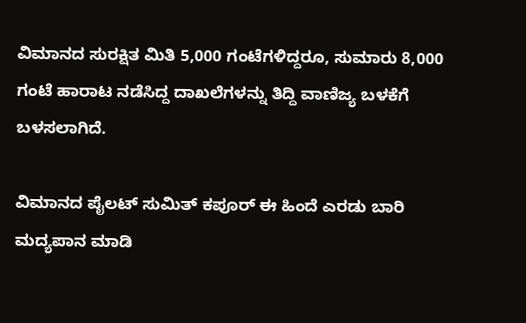ವಿಮಾನದ ಸುರಕ್ಷಿತ ಮಿತಿ 5,000 ಗಂಟೆಗಳಿದ್ದರೂ, ಸುಮಾರು 8,000 ಗಂಟೆ ಹಾರಾಟ ನಡೆಸಿದ್ದ ದಾಖಲೆಗಳನ್ನು ತಿದ್ದಿ ವಾಣಿಜ್ಯ ಬಳಕೆಗೆ ಬಳಸಲಾಗಿದೆ.

ವಿಮಾನದ ಪೈಲಟ್ ಸುಮಿತ್ ಕಪೂರ್ ಈ ಹಿಂದೆ ಎರಡು ಬಾರಿ ಮದ್ಯಪಾನ ಮಾಡಿ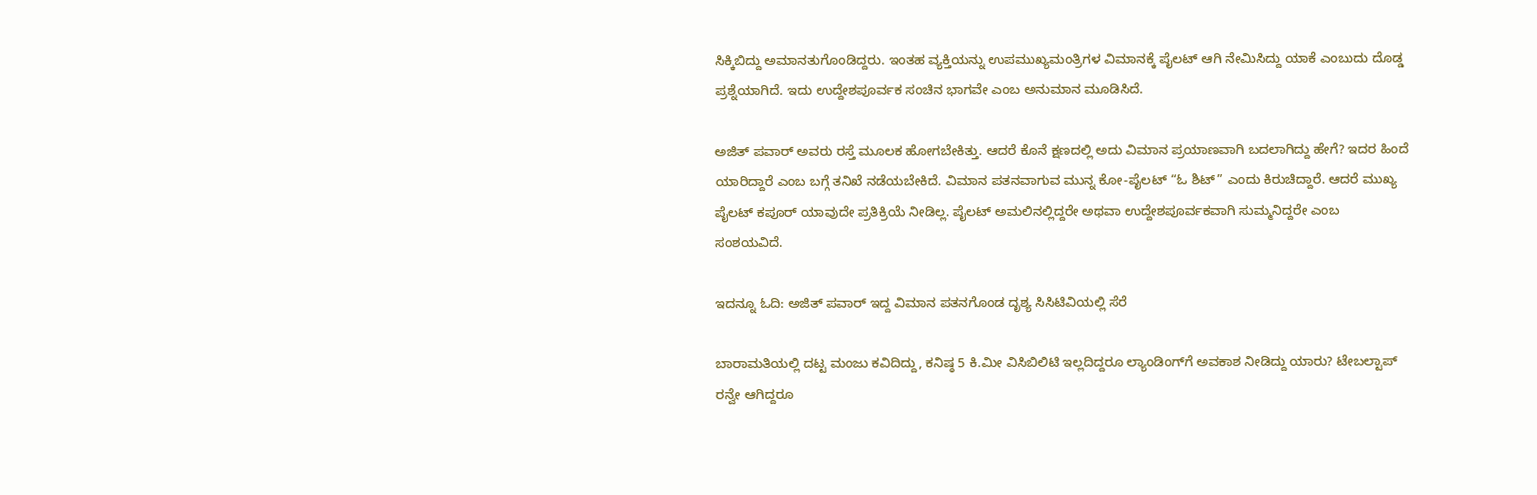ಸಿಕ್ಕಿಬಿದ್ದು ಅಮಾನತುಗೊಂಡಿದ್ದರು. ಇಂತಹ ವ್ಯಕ್ತಿಯನ್ನು ಉಪಮುಖ್ಯಮಂತ್ರಿಗಳ ವಿಮಾನಕ್ಕೆ ಪೈಲಟ್ ಆಗಿ ನೇಮಿಸಿದ್ದು ಯಾಕೆ ಎಂಬುದು ದೊಡ್ಡ ಪ್ರಶ್ನೆಯಾಗಿದೆ. ಇದು ಉದ್ದೇಶಪೂರ್ವಕ ಸಂಚಿನ ಭಾಗವೇ ಎಂಬ ಅನುಮಾನ ಮೂಡಿಸಿದೆ.

ಅಜಿತ್ ಪವಾರ್ ಅವರು ರಸ್ತೆ ಮೂಲಕ ಹೋಗಬೇಕಿತ್ತು. ಆದರೆ ಕೊನೆ ಕ್ಷಣದಲ್ಲಿ ಅದು ವಿಮಾನ ಪ್ರಯಾಣವಾಗಿ ಬದಲಾಗಿದ್ದು ಹೇಗೆ? ಇದರ ಹಿಂದೆ ಯಾರಿದ್ದಾರೆ ಎಂಬ ಬಗ್ಗೆ ತನಿಖೆ ನಡೆಯಬೇಕಿದೆ. ವಿಮಾನ ಪತನವಾಗುವ ಮುನ್ನ ಕೋ-ಪೈಲಟ್ “ಓ ಶಿಟ್” ಎಂದು ಕಿರುಚಿದ್ದಾರೆ. ಆದರೆ ಮುಖ್ಯ ಪೈಲಟ್ ಕಪೂರ್ ಯಾವುದೇ ಪ್ರತಿಕ್ರಿಯೆ ನೀಡಿಲ್ಲ. ಪೈಲಟ್ ಅಮಲಿನಲ್ಲಿದ್ದರೇ ಅಥವಾ ಉದ್ದೇಶಪೂರ್ವಕವಾಗಿ ಸುಮ್ಮನಿದ್ದರೇ ಎಂಬ ಸಂಶಯವಿದೆ.

ಇದನ್ನೂ ಓದಿ: ಅಜಿತ್ ಪವಾರ್ ಇದ್ದ ವಿಮಾನ ಪತನಗೊಂಡ ದೃಶ್ಯ ಸಿಸಿಟಿವಿಯಲ್ಲಿ ಸೆರೆ

ಬಾರಾಮತಿಯಲ್ಲಿ ದಟ್ಟ ಮಂಜು ಕವಿದಿದ್ದು, ಕನಿಷ್ಠ 5 ಕಿ.ಮೀ ವಿಸಿಬಿಲಿಟಿ ಇಲ್ಲದಿದ್ದರೂ ಲ್ಯಾಂಡಿಂಗ್‌ಗೆ ಅವಕಾಶ ನೀಡಿದ್ದು ಯಾರು? ಟೇಬಲ್ಟಾಪ್ ರನ್ವೇ ಆಗಿದ್ದರೂ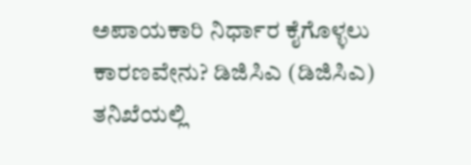ಅಪಾಯಕಾರಿ ನಿರ್ಧಾರ ಕೈಗೊಳ್ಳಲು ಕಾರಣವೇನು? ಡಿಜಿಸಿಎ (ಡಿಜಿಸಿಎ) ತನಿಖೆಯಲ್ಲಿ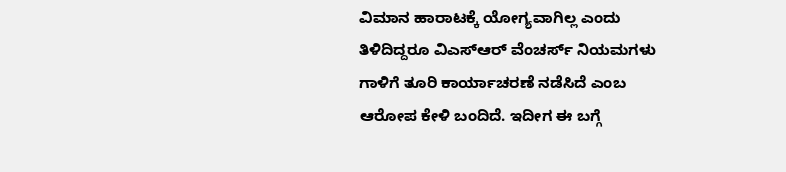ವಿಮಾನ ಹಾರಾಟಕ್ಕೆ ಯೋಗ್ಯವಾಗಿಲ್ಲ ಎಂದು ತಿಳಿದಿದ್ದರೂ ವಿಎಸ್‌ಆರ್‌ ವೆಂಚರ್ಸ್‌ ನಿಯಮಗಳು ಗಾಳಿಗೆ ತೂರಿ ಕಾರ್ಯಾಚರಣೆ ನಡೆಸಿದೆ ಎಂಬ ಆರೋಪ ಕೇಳಿ ಬಂದಿದೆ. ಇದೀಗ ಈ ಬಗ್ಗೆ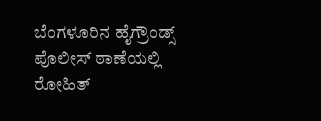ಬೆಂಗಳೂರಿನ ಹೈಗ್ರೌಂಡ್ಸ್ ಪೊಲೀಸ್ ಠಾಣೆಯಲ್ಲಿ ರೋಹಿತ್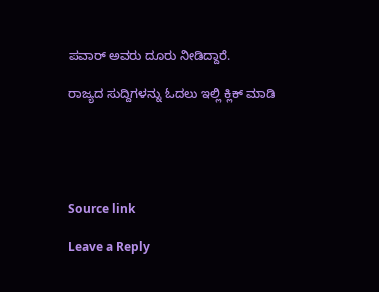ಪವಾರ್ ಅವರು ದೂರು ನೀಡಿದ್ದಾರೆ.

ರಾಜ್ಯದ ಸುದ್ದಿಗಳನ್ನು ಓದಲು ಇಲ್ಲಿ ಕ್ಲಿಕ್ ಮಾಡಿ





Source link

Leave a Reply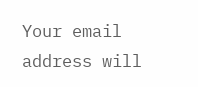Your email address will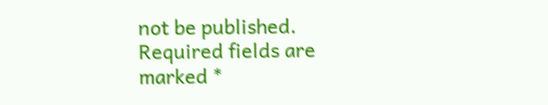not be published. Required fields are marked *